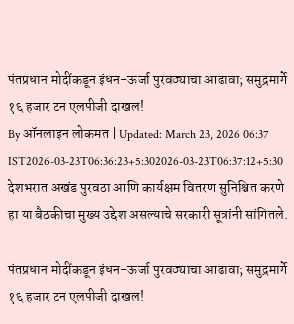पंतप्रधान मोदींकडून इंधन-ऊर्जा पुरवठ्याचा आढावा; समुद्रमार्गे १६ हजार टन एलपीजी दाखल!
By ऑनलाइन लोकमत | Updated: March 23, 2026 06:37 IST2026-03-23T06:36:23+5:302026-03-23T06:37:12+5:30
देशभरात अखंड पुरवठा आणि कार्यक्षम वितरण सुनिश्चित करणे हा या बैठकीचा मुख्य उद्देश असल्याचे सरकारी सूत्रांनी सांगितले.

पंतप्रधान मोदींकडून इंधन-ऊर्जा पुरवठ्याचा आढावा; समुद्रमार्गे १६ हजार टन एलपीजी दाखल!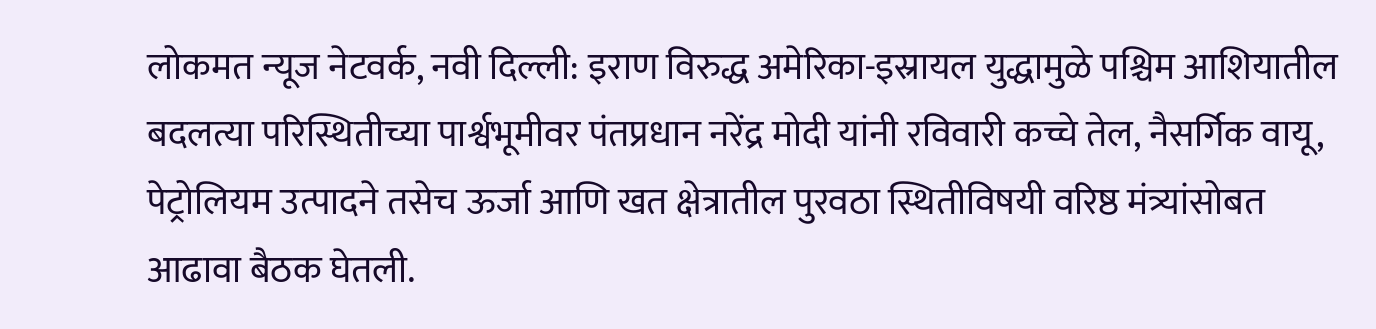लोकमत न्यूज नेटवर्क, नवी दिल्ली: इराण विरुद्ध अमेरिका-इस्रायल युद्धामुळे पश्चिम आशियातील बदलत्या परिस्थितीच्या पार्श्वभूमीवर पंतप्रधान नरेंद्र मोदी यांनी रविवारी कच्चे तेल, नैसर्गिक वायू, पेट्रोलियम उत्पादने तसेच ऊर्जा आणि खत क्षेत्रातील पुरवठा स्थितीविषयी वरिष्ठ मंत्र्यांसोबत आढावा बैठक घेतली.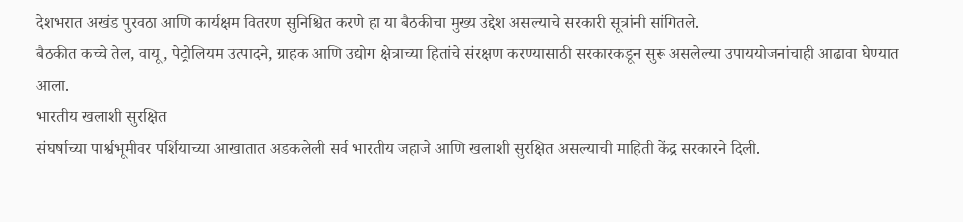देशभरात अखंड पुरवठा आणि कार्यक्षम वितरण सुनिश्चित करणे हा या बैठकीचा मुख्य उद्देश असल्याचे सरकारी सूत्रांनी सांगितले.
बैठकीत कच्चे तेल, वायू, पेट्रोलियम उत्पादने, ग्राहक आणि उद्योग क्षेत्राच्या हितांचे संरक्षण करण्यासाठी सरकारकडून सुरू असलेल्या उपाययोजनांचाही आढावा घेण्यात आला.
भारतीय खलाशी सुरक्षित
संघर्षाच्या पार्श्वभूमीवर पर्शियाच्या आखातात अडकलेली सर्व भारतीय जहाजे आणि खलाशी सुरक्षित असल्याची माहिती केंद्र सरकारने दिली.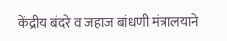केंद्रीय बंदरे व जहाज बांधणी मंत्रालयाने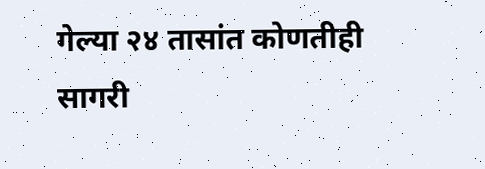गेल्या २४ तासांत कोणतीही सागरी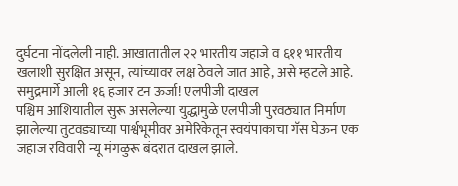दुर्घटना नोंदलेली नाही. आखातातील २२ भारतीय जहाजे व ६११ भारतीय खलाशी सुरक्षित असून, त्यांच्यावर लक्ष ठेवले जात आहे, असे म्हटले आहे.
समुद्रमार्गे आली १६ हजार टन ऊर्जा! एलपीजी दाखल
पश्चिम आशियातील सुरू असलेल्या युद्धामुळे एलपीजी पुरवठ्यात निर्माण झालेल्या तुटवड्याच्या पार्श्वभूमीवर अमेरिकेतून स्वयंपाकाचा गॅस घेऊन एक जहाज रविवारी न्यू मंगळुरू बंदरात दाखल झाले.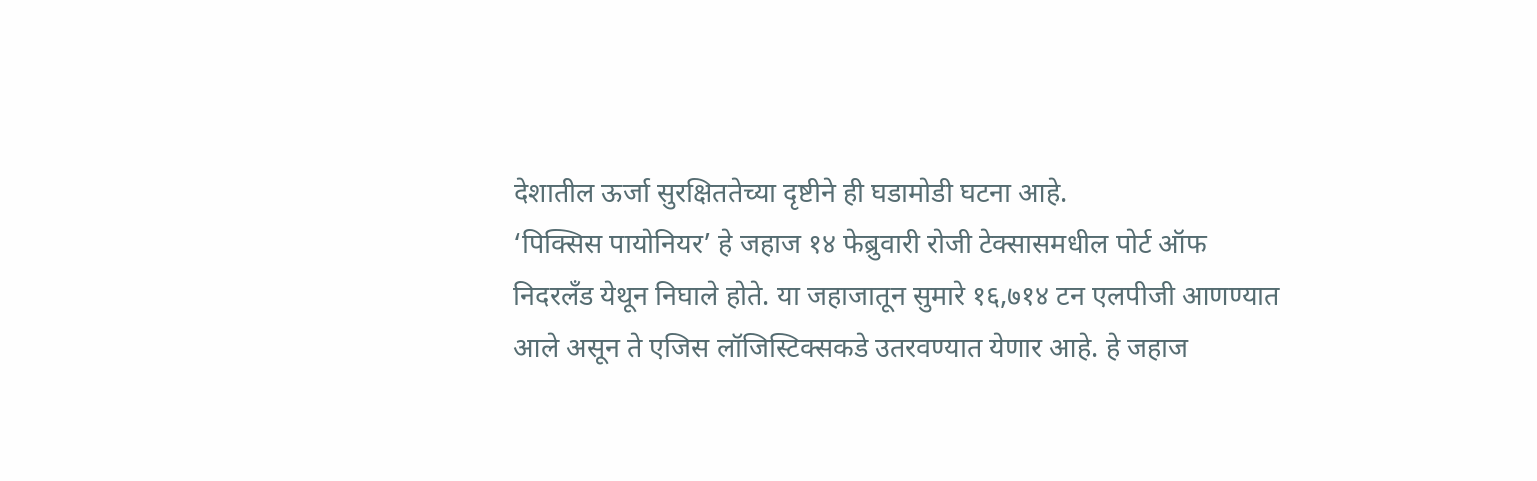देशातील ऊर्जा सुरक्षिततेच्या दृष्टीने ही घडामोडी घटना आहे.
‘पिक्सिस पायोनियर’ हे जहाज १४ फेब्रुवारी रोजी टेक्सासमधील पोर्ट ऑफ निदरलँड येथून निघाले होते. या जहाजातून सुमारे १६,७१४ टन एलपीजी आणण्यात आले असून ते एजिस लॉजिस्टिक्सकडे उतरवण्यात येणार आहे. हे जहाज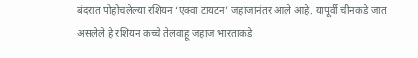बंदरात पोहोचलेल्या रशियन ‘एक्वा टायटन’ जहाजानंतर आले आहे. यापूर्वी चीनकडे जात असलेले हे रशियन कच्चे तेलवाहू जहाज भारताकडे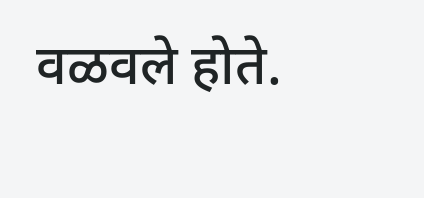वळवले होते.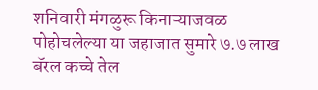शनिवारी मंगळुरू किनाऱ्याजवळ पोहोचलेल्या या जहाजात सुमारे ७.७ लाख बॅरल कच्चे तेल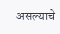असल्याचे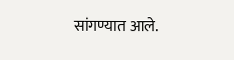सांगण्यात आले.